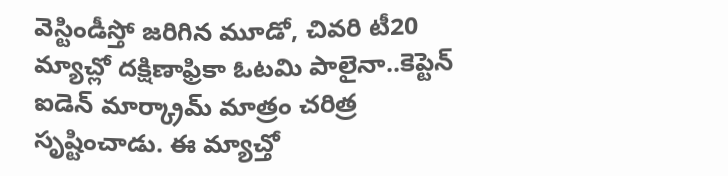వెస్టిండీస్తో జరిగిన మూడో, చివరి టీ20 మ్యాచ్లో దక్షిణాఫ్రికా ఓటమి పాలైనా..కెప్టెన్ ఐడెన్ మార్క్రామ్ మాత్రం చరిత్ర సృష్టించాడు. ఈ మ్యాచ్తో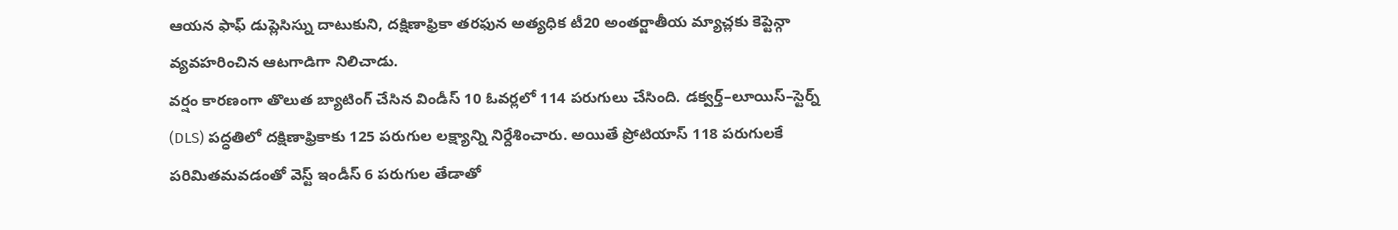ఆయన ఫాఫ్ డుప్లెసిస్ను దాటుకుని, దక్షిణాఫ్రికా తరఫున అత్యధిక టీ20 అంతర్జాతీయ మ్యాచ్లకు కెప్టెన్గా వ్యవహరించిన ఆటగాడిగా నిలిచాడు.
వర్షం కారణంగా తొలుత బ్యాటింగ్ చేసిన విండీస్ 10 ఓవర్లలో 114 పరుగులు చేసింది. డక్వర్త్–లూయిస్–స్టెర్న్ (DLS) పద్ధతిలో దక్షిణాఫ్రికాకు 125 పరుగుల లక్ష్యాన్ని నిర్దేశించారు. అయితే ప్రోటియాస్ 118 పరుగులకే పరిమితమవడంతో వెస్ట్ ఇండీస్ 6 పరుగుల తేడాతో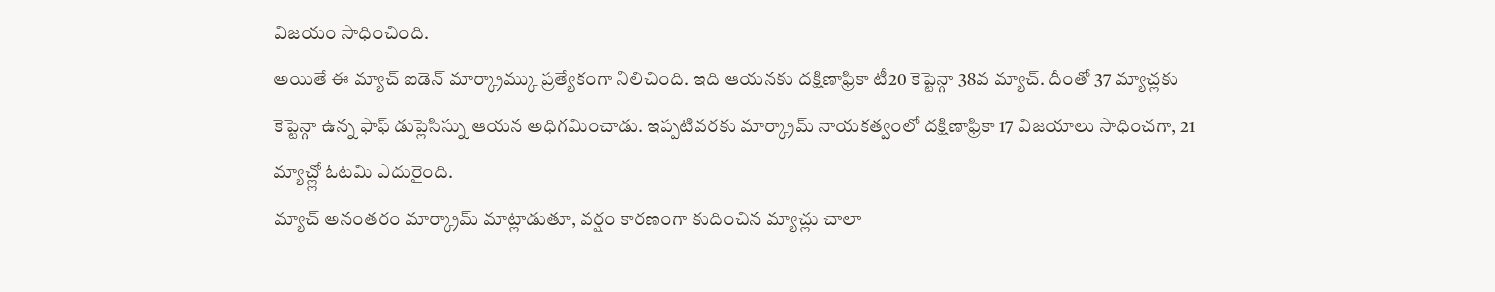విజయం సాధించింది.
అయితే ఈ మ్యాచ్ ఐడెన్ మార్క్రామ్కు ప్రత్యేకంగా నిలిచింది. ఇది ఆయనకు దక్షిణాఫ్రికా టీ20 కెప్టెన్గా 38వ మ్యాచ్. దీంతో 37 మ్యాచ్లకు కెప్టెన్గా ఉన్న ఫాఫ్ డుప్లెసిస్ను ఆయన అధిగమించాడు. ఇప్పటివరకు మార్క్రామ్ నాయకత్వంలో దక్షిణాఫ్రికా 17 విజయాలు సాధించగా, 21 మ్యాచ్ల్లో ఓటమి ఎదురైంది.
మ్యాచ్ అనంతరం మార్క్రామ్ మాట్లాడుతూ, వర్షం కారణంగా కుదించిన మ్యాచ్లు చాలా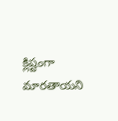క్లిష్టంగా మారతాయని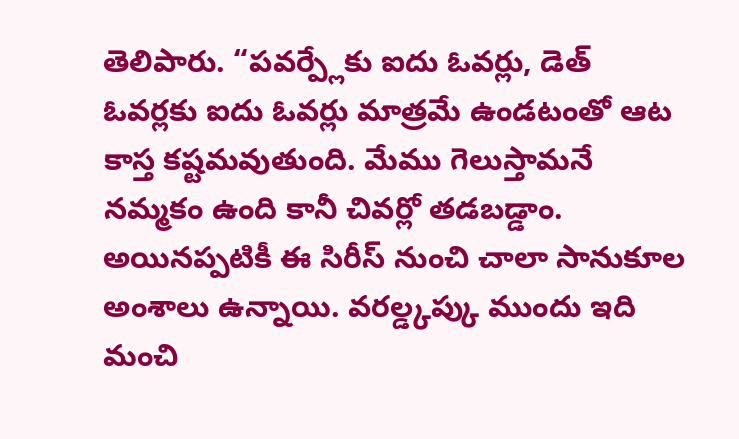తెలిపారు. “పవర్ప్లేకు ఐదు ఓవర్లు, డెత్ ఓవర్లకు ఐదు ఓవర్లు మాత్రమే ఉండటంతో ఆట కాస్త కష్టమవుతుంది. మేము గెలుస్తామనే నమ్మకం ఉంది కానీ చివర్లో తడబడ్డాం. అయినప్పటికీ ఈ సిరీస్ నుంచి చాలా సానుకూల అంశాలు ఉన్నాయి. వరల్డ్కప్కు ముందు ఇది మంచి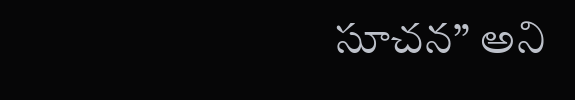సూచన” అని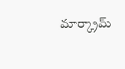మార్క్రామ్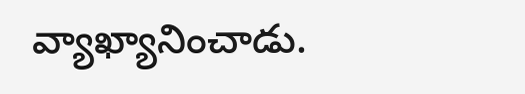వ్యాఖ్యానించాడు.